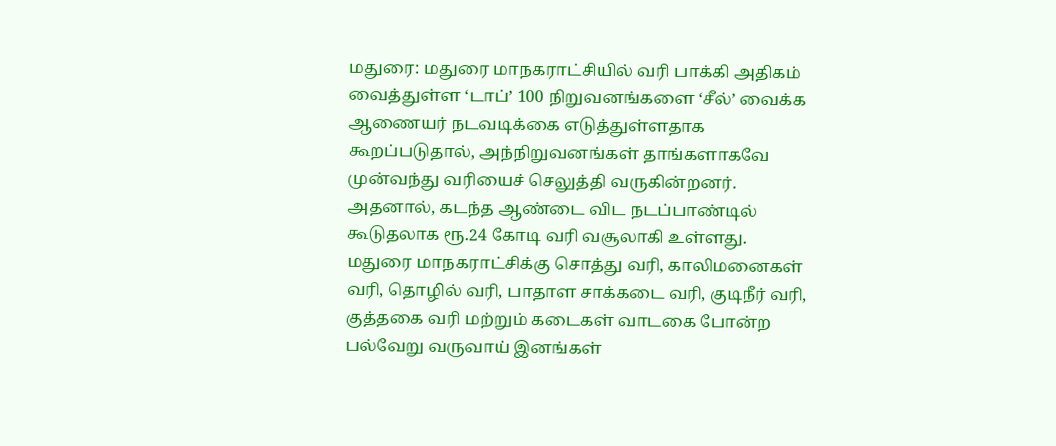மதுரை: மதுரை மாநகராட்சியில் வரி பாக்கி அதிகம் வைத்துள்ள ‘டாப்’ 100 நிறுவனங்களை ‘சீல்’ வைக்க ஆணையர் நடவடிக்கை எடுத்துள்ளதாக கூறப்படுதால், அந்நிறுவனங்கள் தாங்களாகவே முன்வந்து வரியைச் செலுத்தி வருகின்றனர். அதனால், கடந்த ஆண்டை விட நடப்பாண்டில் கூடுதலாக ரூ.24 கோடி வரி வசூலாகி உள்ளது.
மதுரை மாநகராட்சிக்கு சொத்து வரி, காலிமனைகள் வரி, தொழில் வரி, பாதாள சாக்கடை வரி, குடிநீர் வரி, குத்தகை வரி மற்றும் கடைகள் வாடகை போன்ற பல்வேறு வருவாய் இனங்கள்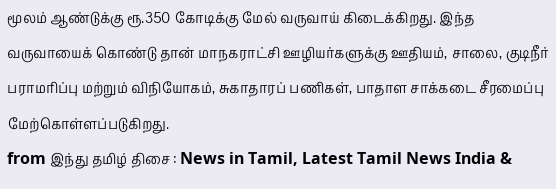மூலம் ஆண்டுக்கு ரூ.350 கோடிக்கு மேல் வருவாய் கிடைக்கிறது. இந்த வருவாயைக் கொண்டு தான் மாநகராட்சி ஊழியர்களுக்கு ஊதியம், சாலை, குடிநீர் பராமரிப்பு மற்றும் விநியோகம், சுகாதாரப் பணிகள், பாதாள சாக்கடை சீரமைப்பு மேற்கொள்ளப்படுகிறது.
from இந்து தமிழ் திசை : News in Tamil, Latest Tamil News India &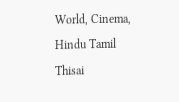World, Cinema, Hindu Tamil Thisai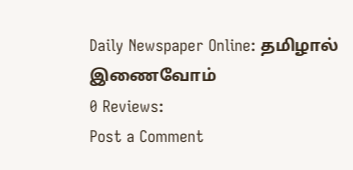Daily Newspaper Online: தமிழால் இணைவோம்
0 Reviews:
Post a Comment